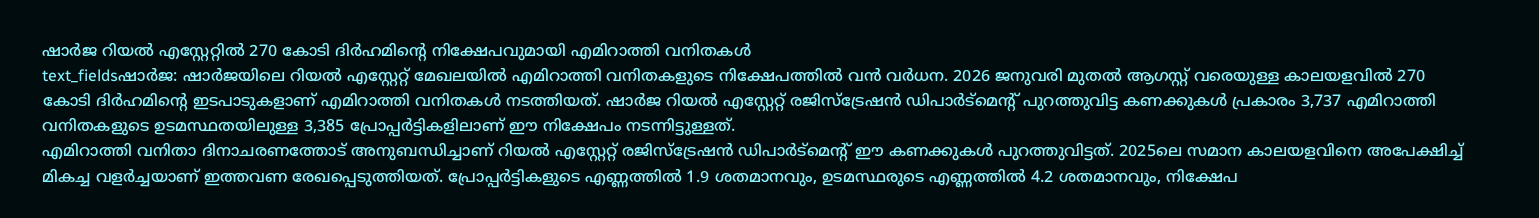ഷാർജ റിയൽ എസ്റ്റേറ്റിൽ 270 കോടി ദിർഹമിന്റെ നിക്ഷേപവുമായി എമിറാത്തി വനിതകൾ
text_fieldsഷാർജ: ഷാർജയിലെ റിയൽ എസ്റ്റേറ്റ് മേഖലയിൽ എമിറാത്തി വനിതകളുടെ നിക്ഷേപത്തിൽ വൻ വർധന. 2026 ജനുവരി മുതൽ ആഗസ്റ്റ് വരെയുള്ള കാലയളവിൽ 270 കോടി ദിർഹമിന്റെ ഇടപാടുകളാണ് എമിറാത്തി വനിതകൾ നടത്തിയത്. ഷാർജ റിയൽ എസ്റ്റേറ്റ് രജിസ്ട്രേഷൻ ഡിപാർട്മെന്റ് പുറത്തുവിട്ട കണക്കുകൾ പ്രകാരം 3,737 എമിറാത്തി വനിതകളുടെ ഉടമസ്ഥതയിലുള്ള 3,385 പ്രോപ്പർട്ടികളിലാണ് ഈ നിക്ഷേപം നടന്നിട്ടുള്ളത്.
എമിറാത്തി വനിതാ ദിനാചരണത്തോട് അനുബന്ധിച്ചാണ് റിയൽ എസ്റ്റേറ്റ് രജിസ്ട്രേഷൻ ഡിപാർട്മെന്റ് ഈ കണക്കുകൾ പുറത്തുവിട്ടത്. 2025ലെ സമാന കാലയളവിനെ അപേക്ഷിച്ച് മികച്ച വളർച്ചയാണ് ഇത്തവണ രേഖപ്പെടുത്തിയത്. പ്രോപ്പർട്ടികളുടെ എണ്ണത്തിൽ 1.9 ശതമാനവും, ഉടമസ്ഥരുടെ എണ്ണത്തിൽ 4.2 ശതമാനവും, നിക്ഷേപ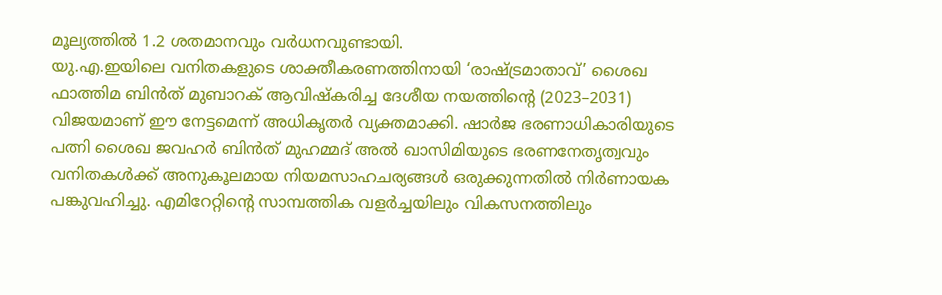മൂല്യത്തിൽ 1.2 ശതമാനവും വർധനവുണ്ടായി.
യു.എ.ഇയിലെ വനിതകളുടെ ശാക്തീകരണത്തിനായി ‘രാഷ്ട്രമാതാവ്’ ശൈഖ ഫാത്തിമ ബിൻത് മുബാറക് ആവിഷ്കരിച്ച ദേശീയ നയത്തിന്റെ (2023–2031) വിജയമാണ് ഈ നേട്ടമെന്ന് അധികൃതർ വ്യക്തമാക്കി. ഷാർജ ഭരണാധികാരിയുടെ പത്നി ശൈഖ ജവഹർ ബിൻത് മുഹമ്മദ് അൽ ഖാസിമിയുടെ ഭരണനേതൃത്വവും വനിതകൾക്ക് അനുകൂലമായ നിയമസാഹചര്യങ്ങൾ ഒരുക്കുന്നതിൽ നിർണായക പങ്കുവഹിച്ചു. എമിറേറ്റിന്റെ സാമ്പത്തിക വളർച്ചയിലും വികസനത്തിലും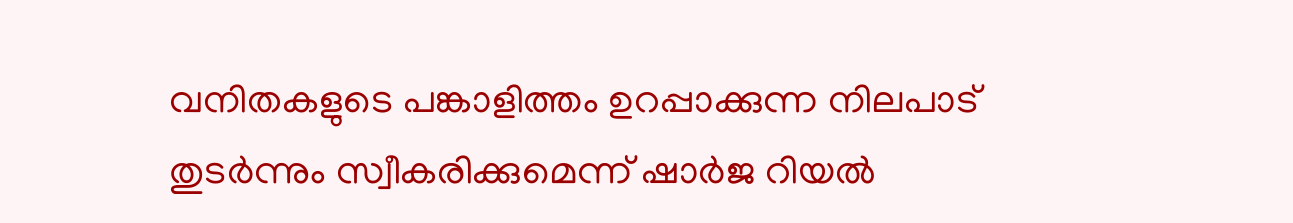വനിതകളുടെ പങ്കാളിത്തം ഉറപ്പാക്കുന്ന നിലപാട് തുടർന്നും സ്വീകരിക്കുമെന്ന് ഷാർജ റിയൽ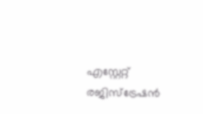എസ്റ്റേറ്റ് രജിസ്ട്രേഷൻ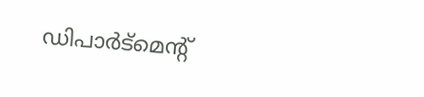ഡിപാർട്മെന്റ്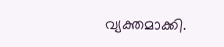വ്യക്തമാക്കി.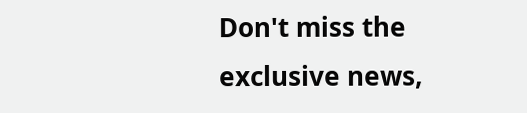Don't miss the exclusive news,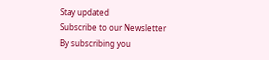Stay updated
Subscribe to our Newsletter
By subscribing you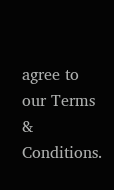agree to our Terms & Conditions.